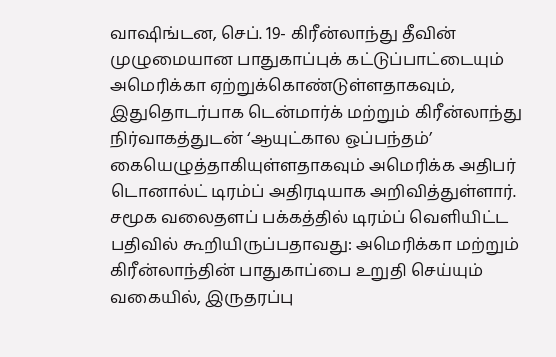வாஷிங்டன, செப். 19- கிரீன்லாந்து தீவின் முழுமையான பாதுகாப்புக் கட்டுப்பாட்டையும் அமெரிக்கா ஏற்றுக்கொண்டுள்ளதாகவும், இதுதொடர்பாக டென்மார்க் மற்றும் கிரீன்லாந்து நிர்வாகத்துடன் ‘ஆயுட்கால ஒப்பந்தம்’ கையெழுத்தாகியுள்ளதாகவும் அமெரிக்க அதிபர் டொனால்ட் டிரம்ப் அதிரடியாக அறிவித்துள்ளார். சமூக வலைதளப் பக்கத்தில் டிரம்ப் வெளியிட்ட பதிவில் கூறியிருப்பதாவது: அமெரிக்கா மற்றும் கிரீன்லாந்தின் பாதுகாப்பை உறுதி செய்யும் வகையில், இருதரப்பு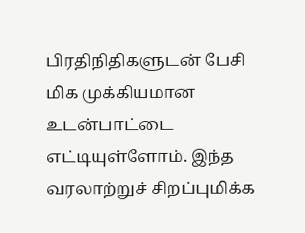பிரதிநிதிகளுடன் பேசி மிக முக்கியமான உடன்பாட்டை எட்டியுள்ளோம். இந்த வரலாற்றுச் சிறப்புமிக்க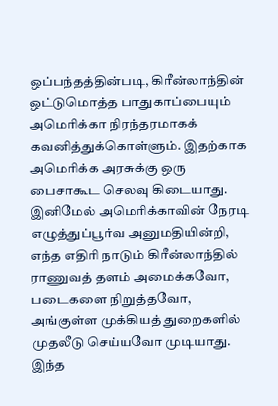ஒப்பந்தத்தின்படி, கிரீன்லாந்தின் ஒட்டுமொத்த பாதுகாப்பையும் அமெரிக்கா நிரந்தரமாகக் கவனித்துக்கொள்ளும். இதற்காக அமெரிக்க அரசுக்கு ஒரு பைசாகூட செலவு கிடையாது. இனிமேல் அமெரிக்காவின் நேரடி எழுத்துப்பூர்வ அனுமதியின்றி, எந்த எதிரி நாடும் கிரீன்லாந்தில் ராணுவத் தளம் அமைக்கவோ, படைகளை நிறுத்தவோ, அங்குள்ள முக்கியத் துறைகளில் முதலீடு செய்யவோ முடியாது. இந்த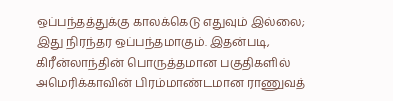ஒப்பந்தத்துக்கு காலக்கெடு எதுவும் இல்லை; இது நிரந்தர ஒப்பந்தமாகும். இதன்படி, கிரீன்லாந்தின் பொருத்தமான பகுதிகளில் அமெரிக்காவின் பிரம்மாண்டமான ராணுவத்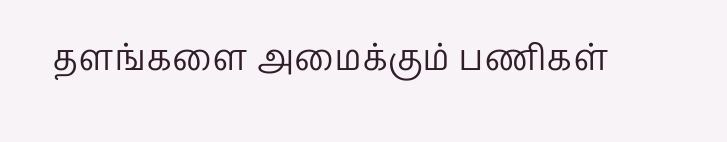தளங்களை அமைக்கும் பணிகள்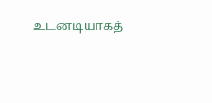உடனடியாகத்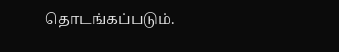தொடங்கப்படும்.